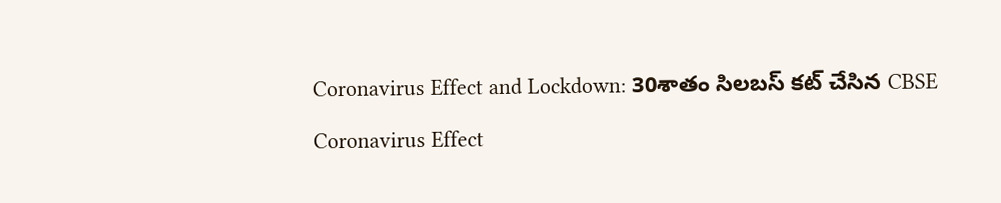Coronavirus Effect and Lockdown: 30శాతం సిలబస్ కట్ చేసిన CBSE

Coronavirus Effect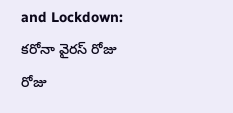and Lockdown: కరోనా వైరస్ రోజు రోజు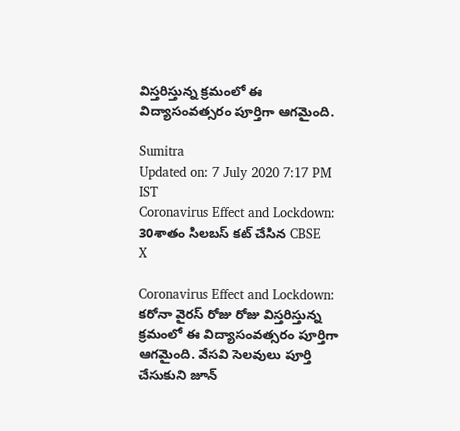విస్తరిస్తున్న క్రమంలో ఈ విద్యాసంవత్సరం పూర్తిగా ఆగమైంది.

Sumitra
Updated on: 7 July 2020 7:17 PM IST
Coronavirus Effect and Lockdown: 30శాతం సిలబస్ కట్ చేసిన CBSE
X

Coronavirus Effect and Lockdown: కరోనా వైరస్ రోజు రోజు విస్తరిస్తున్న క్రమంలో ఈ విద్యాసంవత్సరం పూర్తిగా ఆగమైంది. వేసవి సెలవులు పూర్తి చేసుకుని జూన్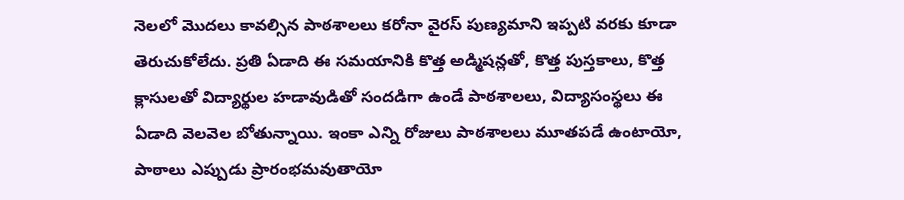నెలలో మొదలు కావల్సిన పాఠశాలలు కరోనా వైరస్ పుణ్యమాని ఇప్పటి వరకు కూడా తెరుచుకోలేదు. ప్రతి ఏడాది ఈ సమయానికి కొత్త అడ్మిషన్లతో, కొత్త పుస్తకాలు, కొత్త క్లాసులతో విద్యార్థుల హడావుడితో సందడిగా ఉండే పాఠశాలలు, విద్యాసంస్థలు ఈ ఏడాది వెలవెల బోతున్నాయి. ఇంకా ఎన్ని రోజులు పాఠశాలలు మూతపడే ఉంటాయో, పాఠాలు ఎప్పుడు ప్రారంభమవుతాయో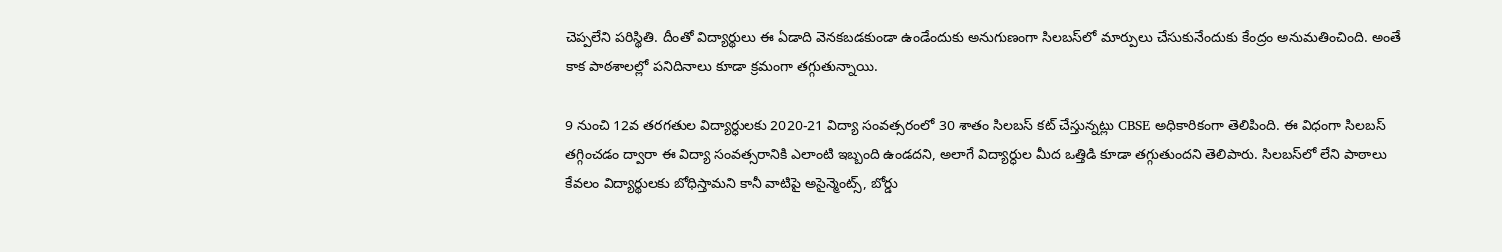చెప్పలేని పరిస్థితి. దీంతో విద్యార్థులు ఈ ఏడాది వెనకబడకుండా ఉండేందుకు అనుగుణంగా సిలబస్‌లో మార్పులు చేసుకునేందుకు కేంద్రం అనుమతించింది. అంతే కాక పాఠశాలల్లో పనిదినాలు కూడా క్రమంగా తగ్గుతున్నాయి.

9 నుంచి 12వ తరగతుల విద్యార్ధులకు 2020-21 విద్యా సంవత్సరంలో 30 శాతం సిలబస్ కట్ చేస్తున్నట్లు CBSE అధికారికంగా తెలిపింది. ఈ విధంగా సిలబస్ తగ్గించడం ద్వారా ఈ విద్యా సంవత్సరానికి ఎలాంటి ఇబ్బంది ఉండదని, అలాగే విద్యార్ధుల మీద ఒత్తిడి కూడా తగ్గుతుందని తెలిపారు. సిలబస్‌లో లేని పాఠాలు కేవలం విద్యార్థులకు బోధిస్తామని కానీ వాటిపై అసైన్మెంట్స్, బోర్డు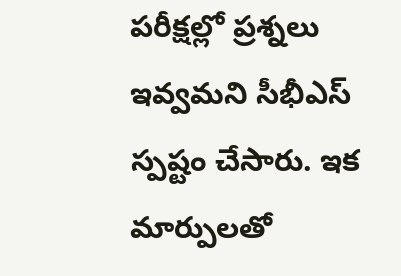పరీక్షల్లో ప్రశ్నలు ఇవ్వమని సీభీఎస్ స్పష్టం చేసారు. ఇక మార్పులతో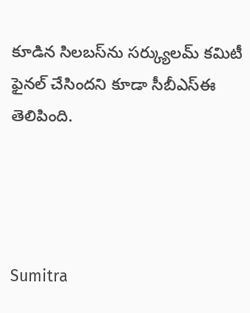కూడిన సిలబస్‌ను సర్క్యులమ్ కమిటీ ఫైనల్ చేసిందని కూడా సీబీఎస్ఈ తెలిపింది.




Sumitra